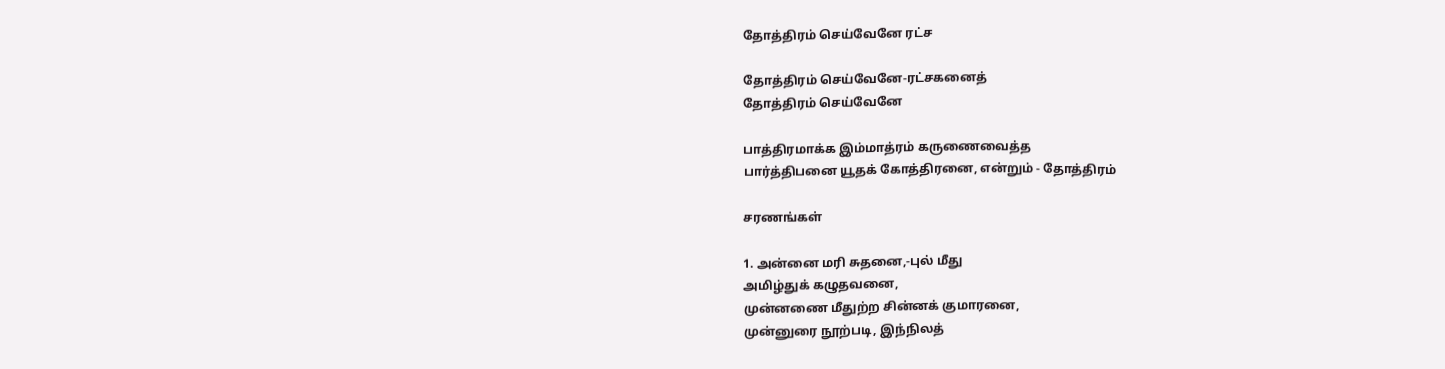தோத்திரம்‌ செய்வேனே ரட்ச

தோத்திரம்‌ செய்வேனே-ரட்சகனைத்‌
தோத்திரம்‌ செய்வேனே

பாத்திரமாக்க இம்மாத்ரம்‌ கருணைவைத்த
பார்த்திபனை யூதக்‌ கோத்திரனை, என்றும்‌ - தோத்திரம்‌

சரணங்கள்‌

1. அன்னை மரி சுதனை,-புல்‌ மீது
அமிழ்துக்‌ கழுதவனை,
முன்னணை மீதுற்ற சின்னக்‌ குமாரனை,
முன்னுரை நூற்படி, இந்நிலத்‌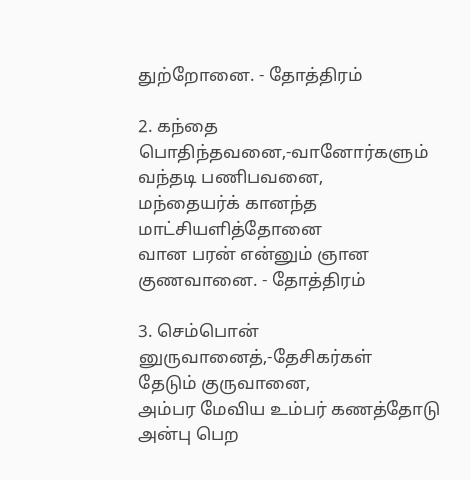துற்றோனை. - தோத்திரம்‌

2. கந்தை பொதிந்தவனை,-வானோர்களும்‌
வந்தடி பணிபவனை,
மந்தையர்க்‌ கானந்த மாட்சியளித்தோனை
வான பரன்‌ என்னும்‌ ஞான குணவானை. - தோத்திரம்‌

3. செம்பொன்‌ னுருவானைத்‌,-தேசிகர்கள்‌
தேடும்‌ குருவானை,
அம்பர மேவிய உம்பர்‌ கணத்தோடு
அன்பு பெற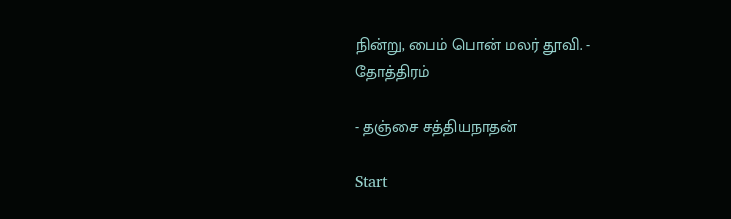நின்று, பைம்‌ பொன்‌ மலர்‌ தூவி. - தோத்திரம்‌

- தஞ்சை சத்தியநாதன்‌

Start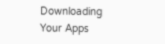Downloading Your Apps